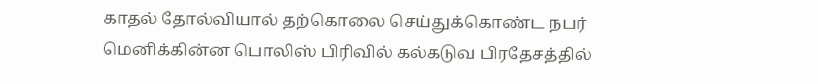காதல் தோல்வியால் தற்கொலை செய்துக்கொண்ட நபர்
மெனிக்கின்ன பொலிஸ் பிரிவில் கல்கடுவ பிரதேசத்தில்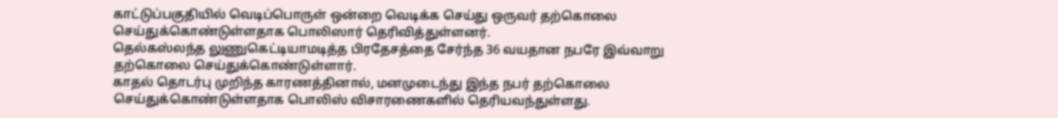காட்டுப்பகுதியில் வெடிப்பொருள் ஒன்றை வெடிக்க செய்து ஒருவர் தற்கொலை செய்துக்கொண்டுள்ளதாக பொலிஸார் தெரிவித்துள்ளனர்.
தெல்கஸ்லந்த லுணுகெட்டியாமடித்த பிரதேசத்தை சேர்ந்த 36 வயதான நபரே இவ்வாறு தற்கொலை செய்துக்கொண்டுள்ளார்.
காதல் தொடர்பு முறிந்த காரணத்தினால், மனமுடைந்து இந்த நபர் தற்கொலை செய்துக்கொண்டுள்ளதாக பொலிஸ் விசாரணைகளில் தெரியவந்துள்ளது.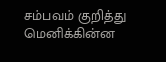சம்பவம் குறித்து மெனிக்கின்ன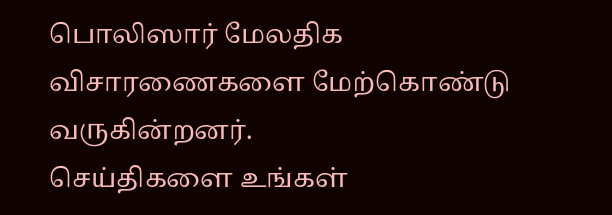பொலிஸார் மேலதிக விசாரணைகளை மேற்கொண்டு வருகின்றனர்.
செய்திகளை உங்கள்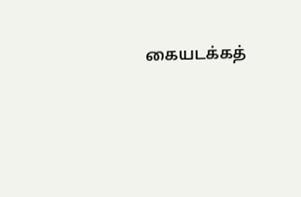கையடக்கத்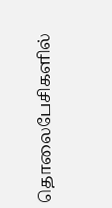தொலைபேசிகளில்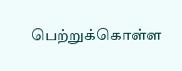பெற்றுக்கொள்ள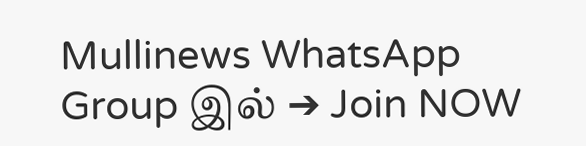Mullinews WhatsApp Group இல் ➔ Join NOW